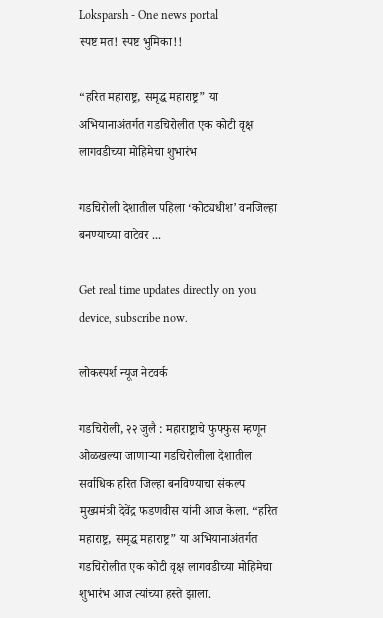Loksparsh - One news portal
स्पष्ट मत! स्पष्ट भुमिका!!

“हरित महाराष्ट्र, समृद्ध महाराष्ट्र” या अभियानाअंतर्गत गडचिरोलीत एक कोटी वृक्ष लागवडीच्या मोहिमेचा शुभारंभ

गडचिरोली देशातील पहिला ‘कोट्यधीश’ वनजिल्हा बनण्याच्या वाटेवर ...

Get real time updates directly on you device, subscribe now.

लोकस्पर्श न्यूज नेटवर्क

गडचिरोली, २२ जुलै : महाराष्ट्राचे फुफ्फुस म्हणून ओळखल्या जाणाऱ्या गडचिरोलीला देशातील सर्वाधिक हरित जिल्हा बनविण्याचा संकल्प मुख्यमंत्री देवेंद्र फडणवीस यांनी आज केला. “हरित महाराष्ट्र, समृद्ध महाराष्ट्र” या अभियानाअंतर्गत गडचिरोलीत एक कोटी वृक्ष लागवडीच्या मोहिमेचा शुभारंभ आज त्यांच्या हस्ते झाला.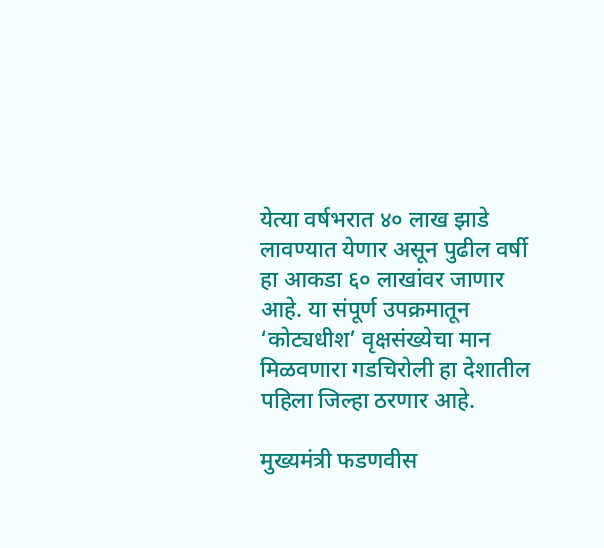येत्या वर्षभरात ४० लाख झाडे लावण्यात येणार असून पुढील वर्षी हा आकडा ६० लाखांवर जाणार आहे. या संपूर्ण उपक्रमातून ‘कोट्यधीश’ वृक्षसंख्येचा मान मिळवणारा गडचिरोली हा देशातील पहिला जिल्हा ठरणार आहे.

मुख्यमंत्री फडणवीस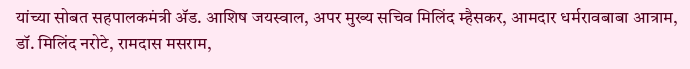यांच्या सोबत सहपालकमंत्री ॲड. आशिष जयस्वाल, अपर मुख्य सचिव मिलिंद म्हैसकर, आमदार धर्मरावबाबा आत्राम, डॉ. मिलिंद नरोटे, रामदास मसराम,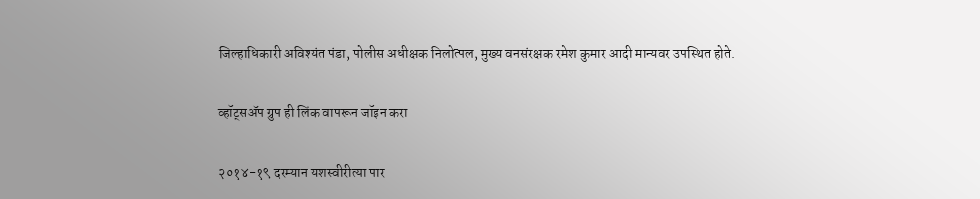जिल्हाधिकारी अविश्यंत पंडा, पोलीस अधीक्षक निलोत्पल, मुख्य वनसंरक्षक रमेश कुमार आदी मान्यवर उपस्थित होते.

व्हॉट्सॲप ग्रुप ही लिंक वापरून जॉइन करा

२०१४-१९ दरम्यान यशस्वीरीत्या पार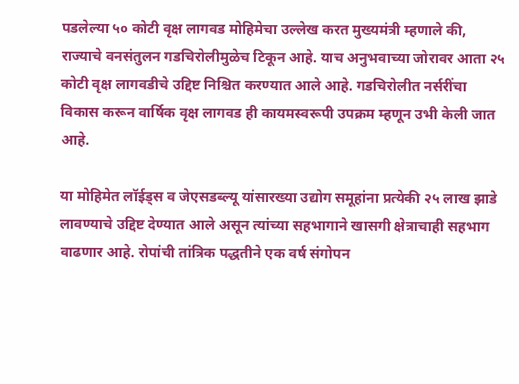पडलेल्या ५० कोटी वृक्ष लागवड मोहिमेचा उल्लेख करत मुख्यमंत्री म्हणाले की, राज्याचे वनसंतुलन गडचिरोलीमुळेच टिकून आहे. याच अनुभवाच्या जोरावर आता २५ कोटी वृक्ष लागवडीचे उद्दिष्ट निश्चित करण्यात आले आहे. गडचिरोलीत नर्सरींचा विकास करून वार्षिक वृक्ष लागवड ही कायमस्वरूपी उपक्रम म्हणून उभी केली जात आहे.

या मोहिमेत लॉईड्स व जेएसडब्ल्यू यांसारख्या उद्योग समूहांना प्रत्येकी २५ लाख झाडे लावण्याचे उद्दिष्ट देण्यात आले असून त्यांच्या सहभागाने खासगी क्षेत्राचाही सहभाग वाढणार आहे. रोपांची तांत्रिक पद्धतीने एक वर्ष संगोपन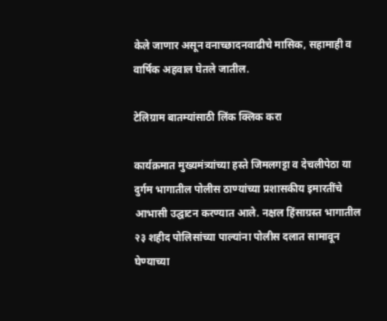केले जाणार असून वनाच्छादनवाढीचे मासिक, सहामाही व वार्षिक अहवाल घेतले जातील.

टेलिग्राम बातम्यांसाठी लिंक क्लिक करा

कार्यक्रमात मुख्यमंत्र्यांच्या हस्ते जिमलगट्टा व देचलीपेठा या दुर्गम भागातील पोलीस ठाण्यांच्या प्रशासकीय इमारतींचे आभासी उद्घाटन करण्यात आले. नक्षल हिंसाग्रस्त भागातील २३ शहीद पोलिसांच्या पाल्यांना पोलीस दलात सामावून घेण्याच्या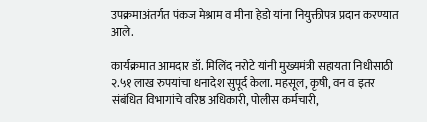उपक्रमाअंतर्गत पंकज मेश्राम व मीना हेडो यांना नियुक्तीपत्र प्रदान करण्यात आले.

कार्यक्रमात आमदार डॉ. मिलिंद नरोटे यांनी मुख्यमंत्री सहायता निधीसाठी २.५१ लाख रुपयांचा धनादेश सुपूर्द केला. महसूल, कृषी, वन व इतर संबंधित विभागांचे वरिष्ठ अधिकारी, पोलीस कर्मचारी,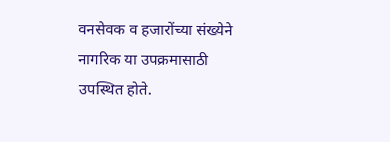वनसेवक व हजारोंच्या संख्येने नागरिक या उपक्रमासाठी उपस्थित होते.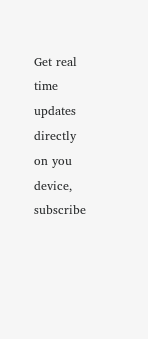Get real time updates directly on you device, subscribe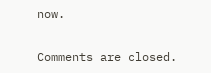now.

Comments are closed.